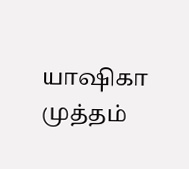யாஷிகா முத்தம்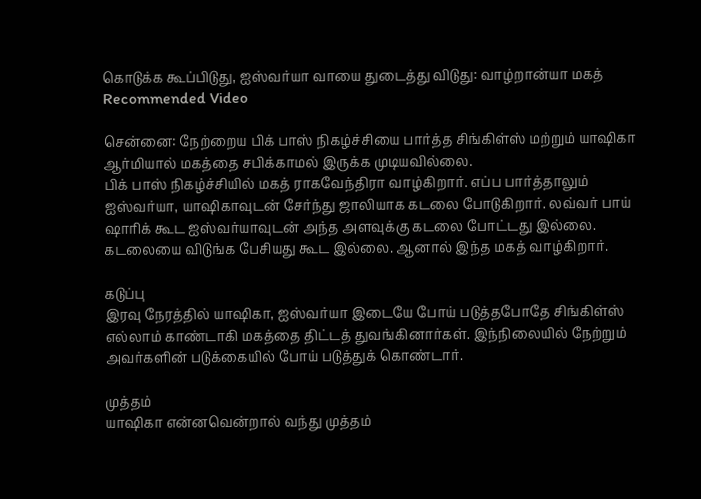கொடுக்க கூப்பிடுது, ஐஸ்வர்யா வாயை துடைத்து விடுது: வாழ்றான்யா மகத்
Recommended Video

சென்னை: நேற்றைய பிக் பாஸ் நிகழ்ச்சியை பார்த்த சிங்கிள்ஸ் மற்றும் யாஷிகா ஆர்மியால் மகத்தை சபிக்காமல் இருக்க முடியவில்லை.
பிக் பாஸ் நிகழ்ச்சியில் மகத் ராகவேந்திரா வாழ்கிறார். எப்ப பார்த்தாலும் ஐஸ்வர்யா, யாஷிகாவுடன் சேர்ந்து ஜாலியாக கடலை போடுகிறார். லவ்வர் பாய் ஷாரிக் கூட ஐஸ்வர்யாவுடன் அந்த அளவுக்கு கடலை போட்டது இல்லை.
கடலையை விடுங்க பேசியது கூட இல்லை. ஆனால் இந்த மகத் வாழ்கிறார்.

கடுப்பு
இரவு நேரத்தில் யாஷிகா, ஐஸ்வர்யா இடையே போய் படுத்தபோதே சிங்கிள்ஸ் எல்லாம் காண்டாகி மகத்தை திட்டத் துவங்கினார்கள். இந்நிலையில் நேற்றும் அவர்களின் படுக்கையில் போய் படுத்துக் கொண்டார்.

முத்தம்
யாஷிகா என்னவென்றால் வந்து முத்தம்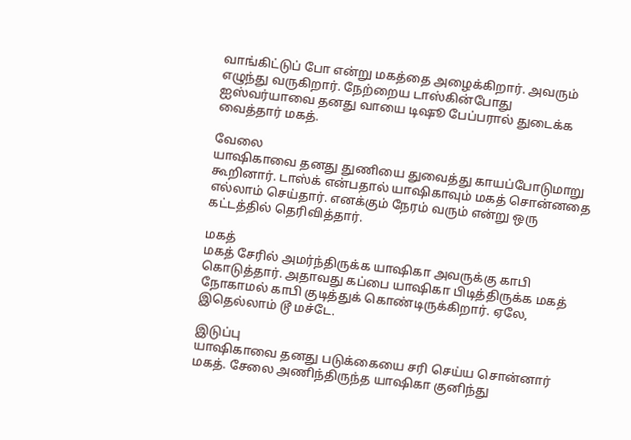வாங்கிட்டுப் போ என்று மகத்தை அழைக்கிறார். அவரும் எழுந்து வருகிறார். நேற்றைய டாஸ்கின்போது ஐஸ்வர்யாவை தனது வாயை டிஷூ பேப்பரால் துடைக்க வைத்தார் மகத்.

வேலை
யாஷிகாவை தனது துணியை துவைத்து காயப்போடுமாறு கூறினார். டாஸ்க் என்பதால் யாஷிகாவும் மகத் சொன்னதை எல்லாம் செய்தார். எனக்கும் நேரம் வரும் என்று ஒரு கட்டத்தில் தெரிவித்தார்.

மகத்
மகத் சேரில் அமர்ந்திருக்க யாஷிகா அவருக்கு காபி கொடுத்தார். அதாவது கப்பை யாஷிகா பிடித்திருக்க மகத் நோகாமல் காபி குடித்துக் கொண்டிருக்கிறார். ஏலே, இதெல்லாம் டூ மச்டே.

இடுப்பு
யாஷிகாவை தனது படுக்கையை சரி செய்ய சொன்னார் மகத். சேலை அணிந்திருந்த யாஷிகா குனிந்து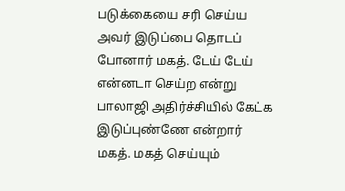படுக்கையை சரி செய்ய அவர் இடுப்பை தொடப் போனார் மகத். டேய் டேய் என்னடா செய்ற என்று பாலாஜி அதிர்ச்சியில் கேட்க இடுப்புண்ணே என்றார் மகத். மகத் செய்யும்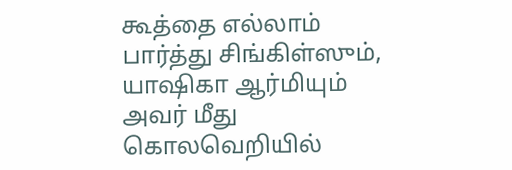கூத்தை எல்லாம் பார்த்து சிங்கிள்ஸும், யாஷிகா ஆர்மியும் அவர் மீது கொலவெறியில்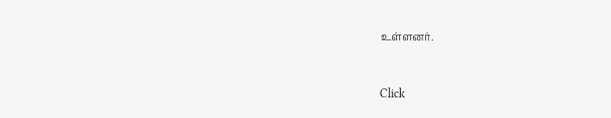உள்ளனர்.


Click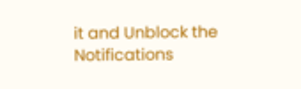it and Unblock the Notifications